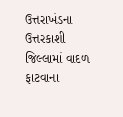ઉત્તરાખંડના ઉત્તરકાશી જિલ્લામાં વાદળ ફાટવાના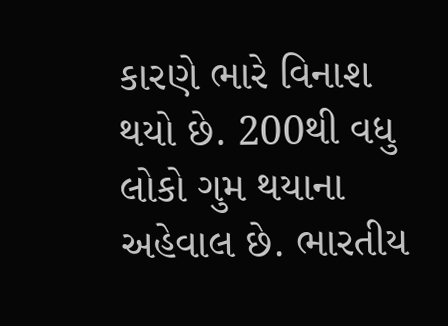કારણે ભારે વિનાશ થયો છે. 200થી વધુ લોકો ગુમ થયાના અહેવાલ છે. ભારતીય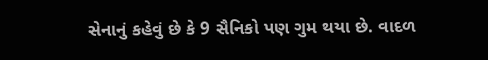સેનાનું કહેવું છે કે 9 સૈનિકો પણ ગુમ થયા છે. વાદળ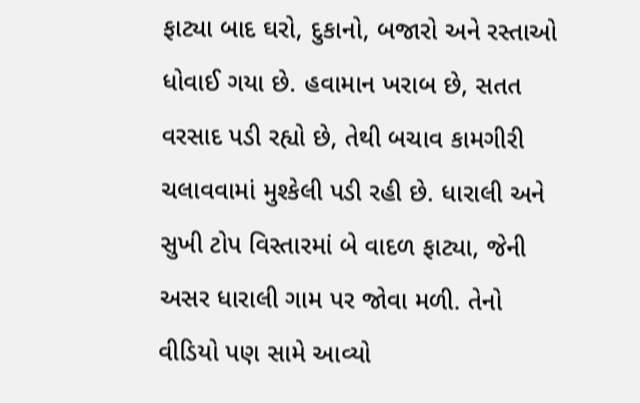ફાટ્યા બાદ ઘરો, દુકાનો, બજારો અને રસ્તાઓ ધોવાઈ ગયા છે. હવામાન ખરાબ છે, સતત વરસાદ પડી રહ્યો છે, તેથી બચાવ કામગીરી ચલાવવામાં મુશ્કેલી પડી રહી છે. ધારાલી અને સુખી ટોપ વિસ્તારમાં બે વાદળ ફાટ્યા, જેની અસર ધારાલી ગામ પર જોવા મળી. તેનો વીડિયો પણ સામે આવ્યો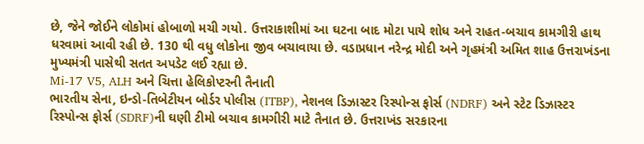છે, જેને જોઈને લોકોમાં હોબાળો મચી ગયો. ઉત્તરાકાશીમાં આ ઘટના બાદ મોટા પાયે શોધ અને રાહત-બચાવ કામગીરી હાથ ધરવામાં આવી રહી છે. 130 થી વધુ લોકોના જીવ બચાવાયા છે. વડાપ્રધાન નરેન્દ્ર મોદી અને ગૃહમંત્રી અમિત શાહ ઉત્તરાખંડના મુખ્યમંત્રી પાસેથી સતત અપડેટ લઈ રહ્યા છે.
Mi-17 V5, ALH અને ચિત્તા હેલિકોપ્ટરની તૈનાતી
ભારતીય સેના, ઇન્ડો-તિબેટીયન બોર્ડર પોલીસ (ITBP), નેશનલ ડિઝાસ્ટર રિસ્પોન્સ ફોર્સ (NDRF) અને સ્ટેટ ડિઝાસ્ટર રિસ્પોન્સ ફોર્સ (SDRF)ની ઘણી ટીમો બચાવ કામગીરી માટે તૈનાત છે. ઉત્તરાખંડ સરકારના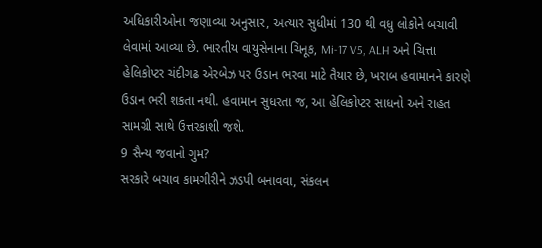અધિકારીઓના જણાવ્યા અનુસાર, અત્યાર સુધીમાં 130 થી વધુ લોકોને બચાવી લેવામાં આવ્યા છે. ભારતીય વાયુસેનાના ચિનૂક, Mi-17 V5, ALH અને ચિત્તા હેલિકોપ્ટર ચંદીગઢ એરબેઝ પર ઉડાન ભરવા માટે તૈયાર છે, ખરાબ હવામાનને કારણે ઉડાન ભરી શકતા નથી. હવામાન સુધરતા જ, આ હેલિકોપ્ટર સાધનો અને રાહત સામગ્રી સાથે ઉત્તરકાશી જશે.
9 સૈન્ય જવાનો ગુમ?
સરકારે બચાવ કામગીરીને ઝડપી બનાવવા, સંકલન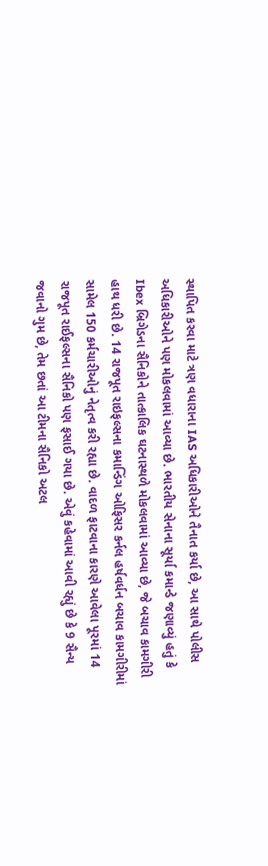સ્થાપિત કરવા માટે ત્રણ વધારાના IAS અધિકારીઓને તૈનાત કર્યા છે, આ સાથે પોલીસ અધિકારીઓને પણ મોકલવામાં આવ્યા છે. ભારતીય સેનાના સૂર્યા કમાન્ડે જણાવ્યું હતું કે Ibex બ્રિગેડના સૈનિકોને તાત્કાલિક ઘટનાસ્થળે મોકલવામાં આવ્યા છે, જે બચાવ કામગીરી હાથ ધરી છે. 14 રાજપૂત રાઇફલ્સના કમાન્ડિંગ ઓફિસર કર્નલ હર્ષવર્ધન બચાવ કામગીરીમાં સામેલ 150 કર્મચારીઓનું નેતૃત્વ કરી રહ્યા છે. વાદળ ફાટવાના કારણે આવેલા પૂરમાં 14 રાજપૂત રાઈફલ્સના સૈનિકો પણ ફસાઈ ગયા છે. એવું કહેવામાં આવી રહ્યું છે કે 9 સૈન્ય જવાનો ગુમ છે, તેમ છતાં આ ટીમના સૈનિકો અટલ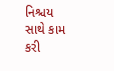નિશ્ચય સાથે કામ કરી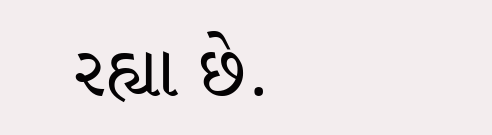રહ્યા છે.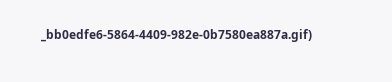_bb0edfe6-5864-4409-982e-0b7580ea887a.gif)